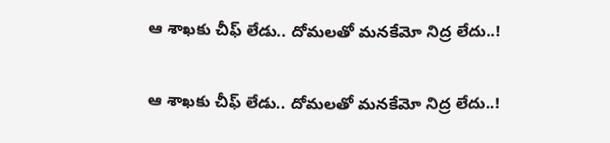ఆ శాఖకు చీఫ్ లేడు.. దోమలతో మనకేమో నిద్ర లేదు..!

ఆ శాఖకు చీఫ్ లేడు.. దోమలతో మనకేమో నిద్ర లేదు..!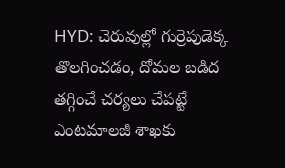HYD: చెరువుల్లో గుర్రెపుడెక్క తొలగించడం, దోమల బడిద తగ్గించే చర్యలు చేపట్టే ఎంటమాలజీ శాఖకు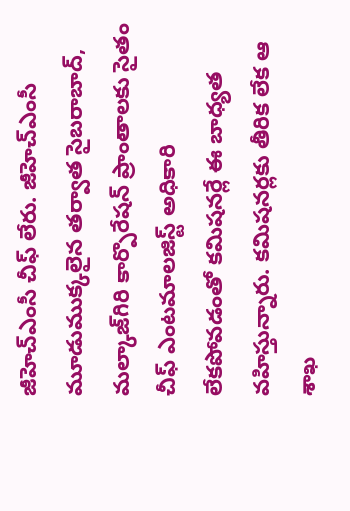జీహెచ్ఎంసీ చీఫ్ లేరు. జీహెచ్ఎంసీ మూడుముక్కలైన తర్వాత సైబరాబాద్, మల్కాజ్‌గిరి కార్పొరేషన్ ప్రాంతాలకు సైతం చీఫ్ ఎంటమాలజిస్ట్ అధికారి లేకపోవడంతో కమిషనర్లే ఈ బాధ్యత వహిస్తున్నారు. కమిషనర్లకు తీరిక లేక ఆ శాఖ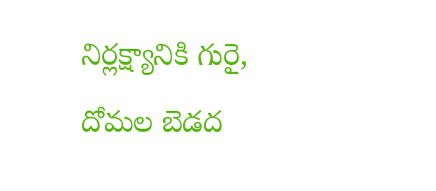నిర్లక్ష్యానికి గురై, దోమల బెడద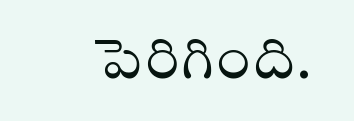పెరిగింది.